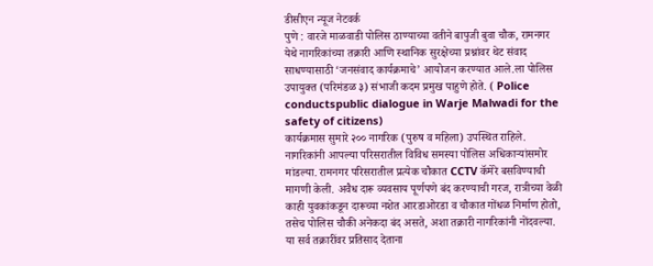डीसीएन न्यूज नेटवर्क
पुणे : वारजे माळवाडी पोलिस ठाण्याच्या वतीने बापुजी बुवा चौक, रामनगर येथे नागरिकांच्या तक्रारी आणि स्थानिक सुरक्षेच्या प्रश्नांवर थेट संवाद साधण्यासाठी ‘जनसंवाद कार्यक्रमाचे’ आयोजन करण्यात आले.ला पोलिस उपायुक्त (परिमंडळ ३) संभाजी कदम प्रमुख पाहुणे होते. ( Police conductspublic dialogue in Warje Malwadi for the safety of citizens)
कार्यक्रमास सुमारे २०० नागरिक (पुरुष व महिला) उपस्थित राहिले. नागरिकांनी आपल्या परिसरातील विविध समस्या पोलिस अधिकाऱ्यांसमोर मांडल्या. रामनगर परिसरातील प्रत्येक चौकात CCTV कॅमेरे बसविण्याची मागणी केली. अवैध दारू व्यवसाय पूर्णपणे बंद करण्याची गरज, रात्रीच्या वेळी काही युवकांकडून दारूच्या नशेत आरडाओरडा व चौकात गोंधळ निर्माण होतो, तसेच पोलिस चौकी अनेकदा बंद असते, अशा तक्रारी नागरिकांनी नोंदवल्या.
या सर्व तक्रारींवर प्रतिसाद देताना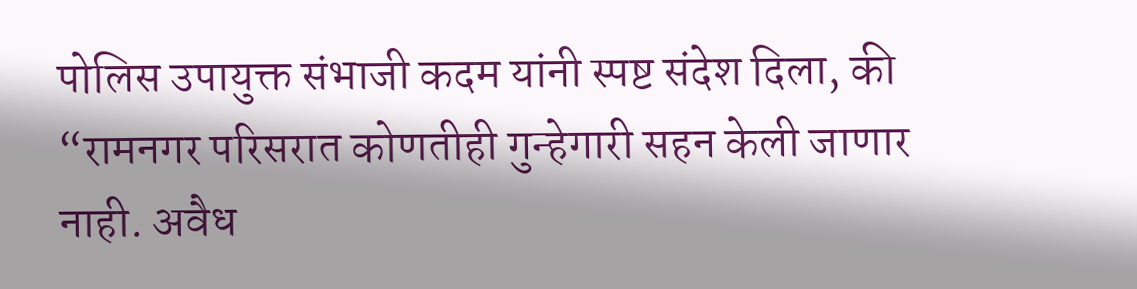पोलिस उपायुक्त संभाजी कदम यांनी स्पष्ट संदेश दिला, की “रामनगर परिसरात कोणतीही गुन्हेगारी सहन केली जाणार नाही. अवैध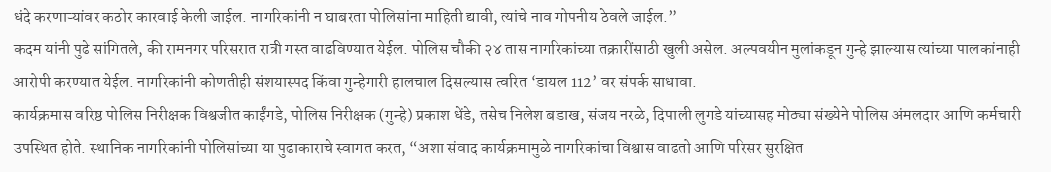धंदे करणाऱ्यांवर कठोर कारवाई केली जाईल. नागरिकांनी न घाबरता पोलिसांना माहिती द्यावी, त्यांचे नाव गोपनीय ठेवले जाईल.”
कदम यांनी पुढे सांगितले, की रामनगर परिसरात रात्री गस्त वाढविण्यात येईल. पोलिस चौकी २४ तास नागरिकांच्या तक्रारींसाठी खुली असेल. अल्पवयीन मुलांकडून गुन्हे झाल्यास त्यांच्या पालकांनाही आरोपी करण्यात येईल. नागरिकांनी कोणतीही संशयास्पद किंवा गुन्हेगारी हालचाल दिसल्यास त्वरित ‘डायल 112’ वर संपर्क साधावा.
कार्यक्रमास वरिष्ठ पोलिस निरीक्षक विश्वजीत काईंगडे, पोलिस निरीक्षक (गुन्हे) प्रकाश धेंडे, तसेच निलेश बडाख, संजय नरळे, दिपाली लुगडे यांच्यासह मोठ्या संख्येने पोलिस अंमलदार आणि कर्मचारी उपस्थित होते. स्थानिक नागरिकांनी पोलिसांच्या या पुढाकाराचे स्वागत करत, “अशा संवाद कार्यक्रमामुळे नागरिकांचा विश्वास वाढतो आणि परिसर सुरक्षित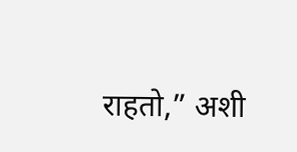राहतो,” अशी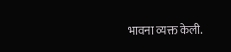भावना व्यक्त केली.